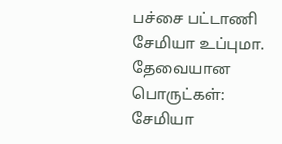பச்சை பட்டாணி சேமியா உப்புமா.
தேவையான பொருட்கள்:
சேமியா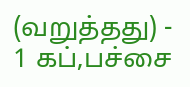(வறுத்தது) - 1 கப்,பச்சை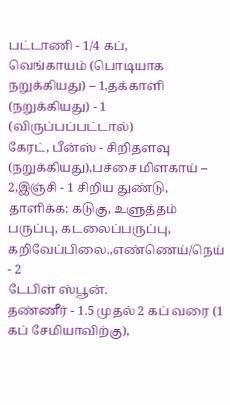பட்டாணி - 1/4 கப்,
வெங்காயம் (பொடியாக நறுக்கியது) – 1,தக்காளி (நறுக்கியது) - 1 (விருப்பப்பட்டால்)
கேரட், பீன்ஸ் - சிறிதளவு (நறுக்கியது),பச்சை மிளகாய் – 2,இஞ்சி - 1 சிறிய துண்டு,
தாளிக்க: கடுகு, உளுத்தம் பருப்பு, கடலைப்பருப்பு, கறிவேப்பிலை.,எண்ணெய்/நெய் - 2
டேபிள் ஸ்பூன்.
தண்ணீர் - 1.5 முதல் 2 கப் வரை (1 கப் சேமியாவிற்கு),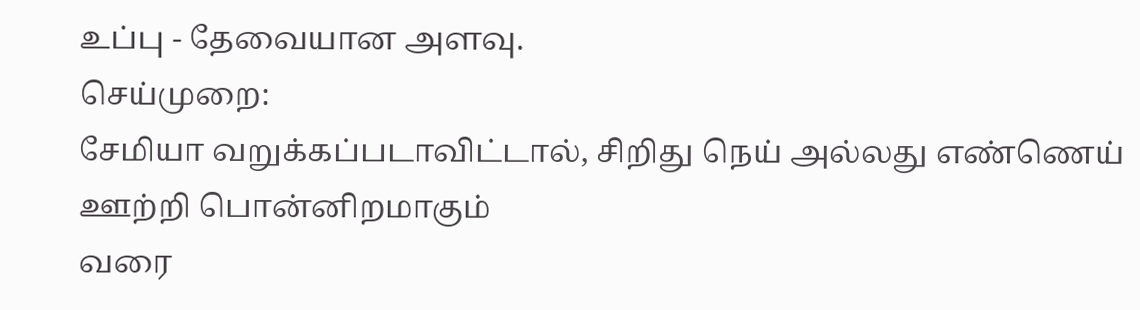உப்பு - தேவையான அளவு.
செய்முறை:
சேமியா வறுக்கப்படாவிட்டால், சிறிது நெய் அல்லது எண்ணெய் ஊற்றி பொன்னிறமாகும்
வரை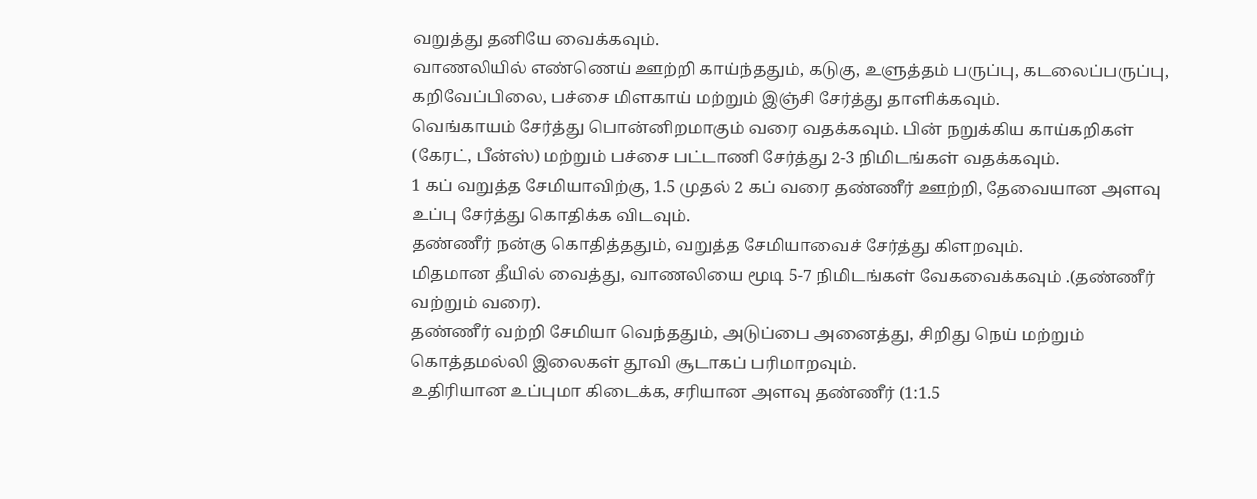வறுத்து தனியே வைக்கவும்.
வாணலியில் எண்ணெய் ஊற்றி காய்ந்ததும், கடுகு, உளுத்தம் பருப்பு, கடலைப்பருப்பு,
கறிவேப்பிலை, பச்சை மிளகாய் மற்றும் இஞ்சி சேர்த்து தாளிக்கவும்.
வெங்காயம் சேர்த்து பொன்னிறமாகும் வரை வதக்கவும். பின் நறுக்கிய காய்கறிகள்
(கேரட், பீன்ஸ்) மற்றும் பச்சை பட்டாணி சேர்த்து 2-3 நிமிடங்கள் வதக்கவும்.
1 கப் வறுத்த சேமியாவிற்கு, 1.5 முதல் 2 கப் வரை தண்ணீர் ஊற்றி, தேவையான அளவு
உப்பு சேர்த்து கொதிக்க விடவும்.
தண்ணீர் நன்கு கொதித்ததும், வறுத்த சேமியாவைச் சேர்த்து கிளறவும்.
மிதமான தீயில் வைத்து, வாணலியை மூடி 5-7 நிமிடங்கள் வேகவைக்கவும் .(தண்ணீர்
வற்றும் வரை).
தண்ணீர் வற்றி சேமியா வெந்ததும், அடுப்பை அனைத்து, சிறிது நெய் மற்றும்
கொத்தமல்லி இலைகள் தூவி சூடாகப் பரிமாறவும்.
உதிரியான உப்புமா கிடைக்க, சரியான அளவு தண்ணீர் (1:1.5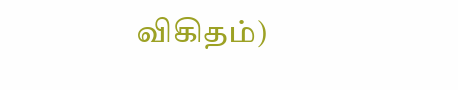விகிதம்)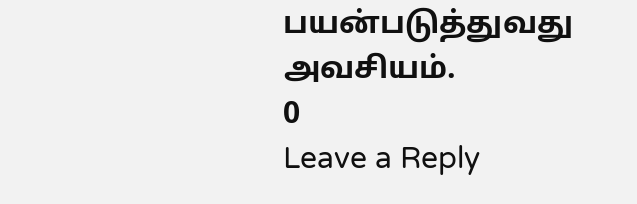பயன்படுத்துவது
அவசியம்.
0
Leave a Reply